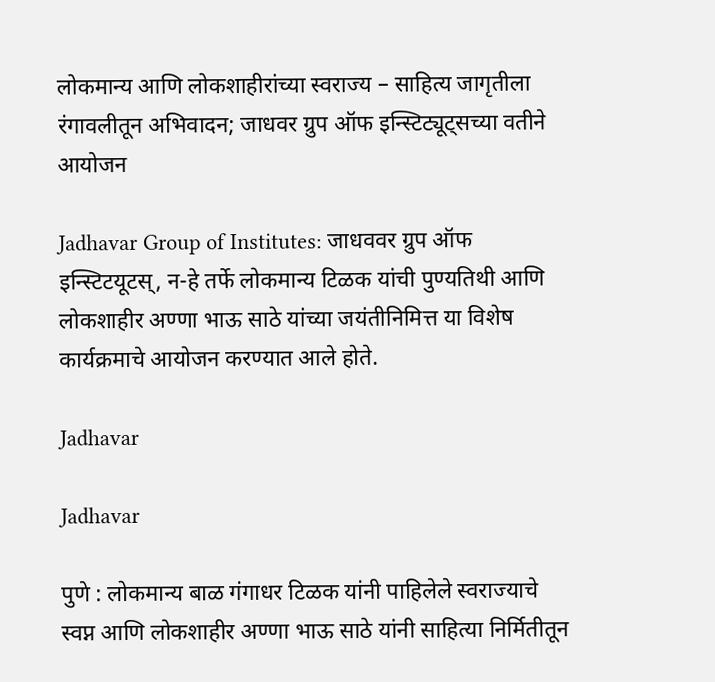लोकमान्य आणि लोकशाहीरांच्या स्वराज्य – साहित्य जागृतीला रंगावलीतून अभिवादन; जाधवर ग्रुप ऑफ इन्स्टिट्यूट्सच्या वतीने आयोजन

Jadhavar Group of Institutes: जाधववर ग्रुप ऑफ इन्स्टिटयूटस्, न-हे तर्फे लोकमान्य टिळक यांची पुण्यतिथी आणि लोकशाहीर अण्णा भाऊ साठे यांच्या जयंतीनिमित्त या विशेष कार्यक्रमाचे आयोजन करण्यात आले होते.

Jadhavar

Jadhavar

पुणे : लोकमान्य बाळ गंगाधर टिळक यांनी पाहिलेले स्वराज्याचे स्वप्न आणि लोकशाहीर अण्णा भाऊ साठे यांनी साहित्या निर्मितीतून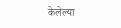केलेल्या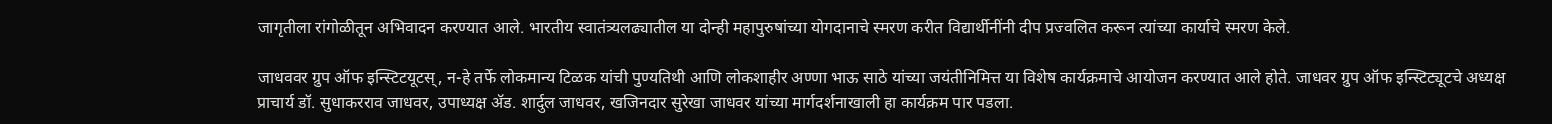जागृतीला रांगोळीतून अभिवादन करण्यात आले. भारतीय स्वातंत्र्यलढ्यातील या दोन्ही महापुरुषांच्या योगदानाचे स्मरण करीत विद्यार्थीनींनी दीप प्रज्वलित करून त्यांच्या कार्याचे स्मरण केले.

जाधववर ग्रुप ऑफ इन्स्टिटयूटस्, न-हे तर्फे लोकमान्य टिळक यांची पुण्यतिथी आणि लोकशाहीर अण्णा भाऊ साठे यांच्या जयंतीनिमित्त या विशेष कार्यक्रमाचे आयोजन करण्यात आले होते. जाधवर ग्रुप ऑफ इन्स्टिट्यूटचे अध्यक्ष प्राचार्य डॉ. सुधाकरराव जाधवर, उपाध्यक्ष अ‍ॅड. शार्दुल जाधवर, खजिनदार सुरेखा जाधवर यांच्या मार्गदर्शनाखाली हा कार्यक्रम पार पडला.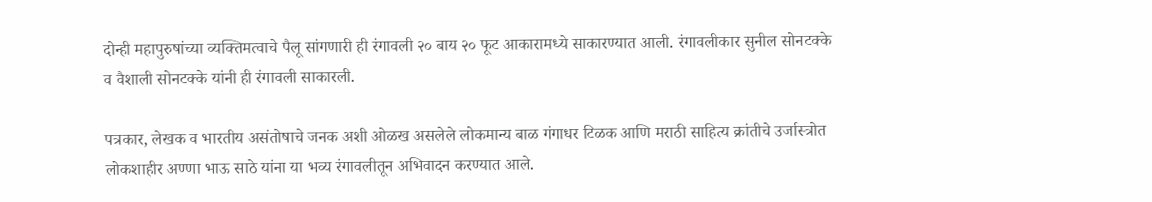दोन्ही महापुरुषांच्या व्यक्तिमत्वाचे पैलू सांगणारी ही रंगावली २० बाय २० फूट आकारामध्ये साकारण्यात आली. रंगावलीकार सुनील सोनटक्के व वैशाली सोनटक्के यांनी ही रंगावली साकारली.

पत्रकार, लेखक व भारतीय असंतोषाचे जनक अशी ओळख असलेले लोकमान्य बाळ गंगाधर टिळक आणि मराठी साहित्य क्रांतीचे उर्जास्त्रोत लोकशाहीर अण्णा भाऊ साठे यांना या भव्य रंगावलीतून अभिवादन करण्यात आले.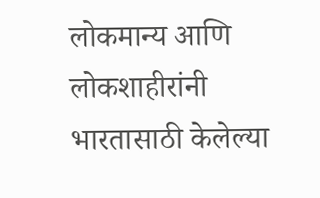लोकमान्य आणि लोकशाहीरांनी भारतासाठी केलेल्या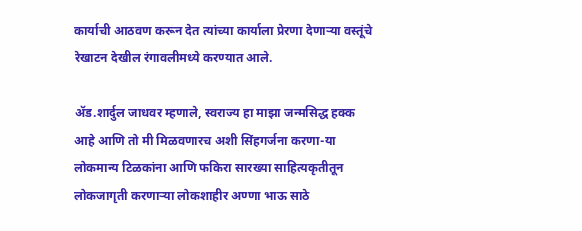कार्याची आठवण करून देत त्यांच्या कार्याला प्रेरणा देणाऱ्या वस्तूंचे रेखाटन देखील रंगावलीमध्ये करण्यात आले.

अ‍ॅड.शार्दुल जाधवर म्हणाले, स्वराज्य हा माझा जन्मसिद्ध हक्क आहे आणि तो मी मिळवणारच अशी सिंहगर्जना करणा-या लोकमान्य टिळकांना आणि फकिरा सारख्या साहित्यकृतीतून लोकजागृती करणाऱ्या लोकशाहीर अण्णा भाऊ साठे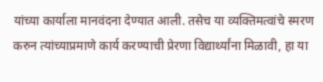यांच्या कार्याला मानवंदना देण्यात आली. तसेच या व्यक्तिमत्वांचे स्मरण करुन त्यांच्याप्रमाणे कार्य करण्याची प्रेरणा विद्यार्थ्यांना मिळावी, हा या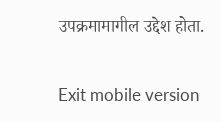उपक्रमामागील उद्देश होता.

Exit mobile version